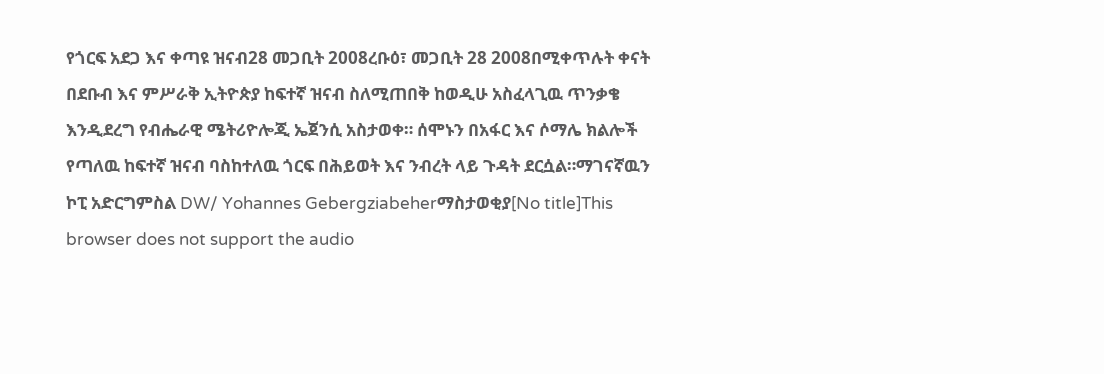የጎርፍ አደጋ እና ቀጣዩ ዝናብ28 መጋቢት 2008ረቡዕ፣ መጋቢት 28 2008በሚቀጥሉት ቀናት በደቡብ እና ምሥራቅ ኢትዮጵያ ከፍተኛ ዝናብ ስለሚጠበቅ ከወዲሁ አስፈላጊዉ ጥንቃቄ እንዲደረግ የብሔራዊ ሜትሪዮሎጂ ኤጀንሲ አስታወቀ። ሰሞኑን በአፋር እና ሶማሌ ክልሎች የጣለዉ ከፍተኛ ዝናብ ባስከተለዉ ጎርፍ በሕይወት እና ንብረት ላይ ጉዳት ደርሷል።ማገናኛዉን ኮፒ አድርግምስል DW/ Yohannes Gebergziabeherማስታወቂያ[No title]This browser does not support the audio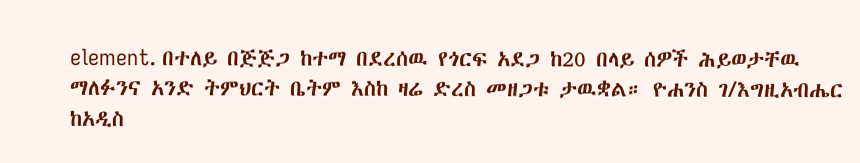element. በተለይ በጅጅጋ ከተማ በደረሰዉ የጎርፍ አደጋ ከ20 በላይ ሰዎች ሕይወታቸዉ ማለፉንና አንድ ትምህርት ቤትም እስከ ዛሬ ድረስ መዘጋቱ ታዉቋል። ዮሐንስ ገ/እግዚአብሔር ከአዲስ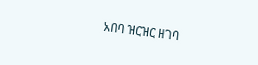አበባ ዝርዝር ዘገባ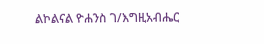ልኮልናል ዮሐንስ ገ/እግዚአብሔር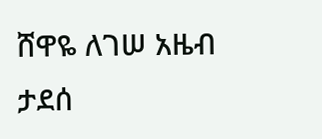ሸዋዬ ለገሠ አዜብ ታደሰ